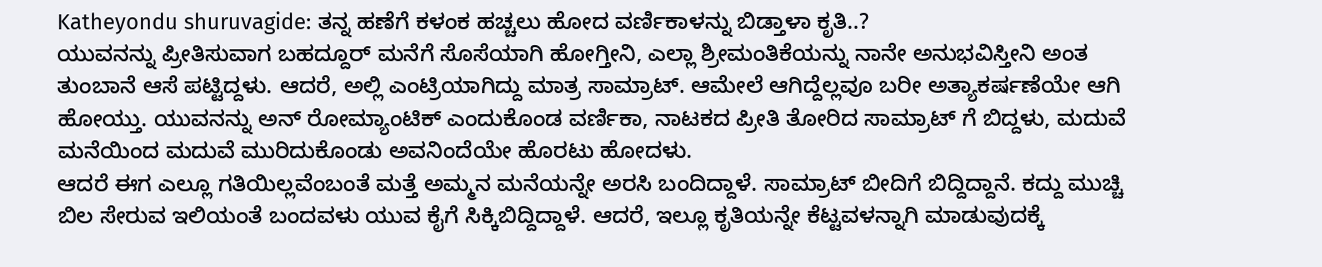Katheyondu shuruvagide: ತನ್ನ ಹಣೆಗೆ ಕಳಂಕ ಹಚ್ಚಲು ಹೋದ ವರ್ಣಿಕಾಳನ್ನು ಬಿಡ್ತಾಳಾ ಕೃತಿ..?
ಯುವನನ್ನು ಪ್ರೀತಿಸುವಾಗ ಬಹದ್ದೂರ್ ಮನೆಗೆ ಸೊಸೆಯಾಗಿ ಹೋಗ್ತೀನಿ, ಎಲ್ಲಾ ಶ್ರೀಮಂತಿಕೆಯನ್ನು ನಾನೇ ಅನುಭವಿಸ್ತೀನಿ ಅಂತ ತುಂಬಾನೆ ಆಸೆ ಪಟ್ಟಿದ್ದಳು. ಆದರೆ, ಅಲ್ಲಿ ಎಂಟ್ರಿಯಾಗಿದ್ದು ಮಾತ್ರ ಸಾಮ್ರಾಟ್. ಆಮೇಲೆ ಆಗಿದ್ದೆಲ್ಲವೂ ಬರೀ ಅತ್ಯಾಕರ್ಷಣೆಯೇ ಆಗಿ ಹೋಯ್ತು. ಯುವನನ್ನು ಅನ್ ರೋಮ್ಯಾಂಟಿಕ್ ಎಂದುಕೊಂಡ ವರ್ಣಿಕಾ, ನಾಟಕದ ಪ್ರೀತಿ ತೋರಿದ ಸಾಮ್ರಾಟ್ ಗೆ ಬಿದ್ದಳು, ಮದುವೆ ಮನೆಯಿಂದ ಮದುವೆ ಮುರಿದುಕೊಂಡು ಅವನಿಂದೆಯೇ ಹೊರಟು ಹೋದಳು.
ಆದರೆ ಈಗ ಎಲ್ಲೂ ಗತಿಯಿಲ್ಲವೆಂಬಂತೆ ಮತ್ತೆ ಅಮ್ಮನ ಮನೆಯನ್ನೇ ಅರಸಿ ಬಂದಿದ್ದಾಳೆ. ಸಾಮ್ರಾಟ್ ಬೀದಿಗೆ ಬಿದ್ದಿದ್ದಾನೆ. ಕದ್ದು ಮುಚ್ಚಿ ಬಿಲ ಸೇರುವ ಇಲಿಯಂತೆ ಬಂದವಳು ಯುವ ಕೈಗೆ ಸಿಕ್ಕಿಬಿದ್ದಿದ್ದಾಳೆ. ಆದರೆ, ಇಲ್ಲೂ ಕೃತಿಯನ್ನೇ ಕೆಟ್ಟವಳನ್ನಾಗಿ ಮಾಡುವುದಕ್ಕೆ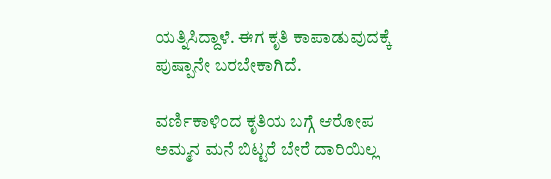ಯತ್ನಿಸಿದ್ದಾಳೆ. ಈಗ ಕೃತಿ ಕಾಪಾಡುವುದಕ್ಕೆ ಪುಷ್ಪಾನೇ ಬರಬೇಕಾಗಿದೆ.

ವರ್ಣಿಕಾಳಿಂದ ಕೃತಿಯ ಬಗ್ಗೆ ಆರೋಪ
ಅಮ್ಮನ ಮನೆ ಬಿಟ್ಟರೆ ಬೇರೆ ದಾರಿಯಿಲ್ಲ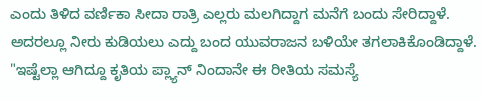ಎಂದು ತಿಳಿದ ವರ್ಣಿಕಾ ಸೀದಾ ರಾತ್ರಿ ಎಲ್ಲರು ಮಲಗಿದ್ದಾಗ ಮನೆಗೆ ಬಂದು ಸೇರಿದ್ದಾಳೆ. ಅದರಲ್ಲೂ ನೀರು ಕುಡಿಯಲು ಎದ್ದು ಬಂದ ಯುವರಾಜನ ಬಳಿಯೇ ತಗಲಾಕಿಕೊಂಡಿದ್ದಾಳೆ. "ಇಷ್ಟೆಲ್ಲಾ ಆಗಿದ್ದೂ ಕೃತಿಯ ಪ್ಲ್ಯಾನ್ ನಿಂದಾನೇ ಈ ರೀತಿಯ ಸಮಸ್ಯೆ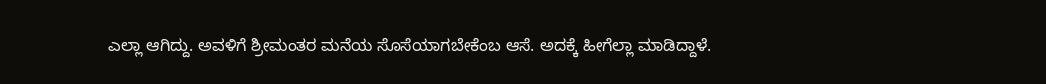ಎಲ್ಲಾ ಆಗಿದ್ದು. ಅವಳಿಗೆ ಶ್ರೀಮಂತರ ಮನೆಯ ಸೊಸೆಯಾಗಬೇಕೆಂಬ ಆಸೆ. ಅದಕ್ಕೆ ಹೀಗೆಲ್ಲಾ ಮಾಡಿದ್ದಾಳೆ.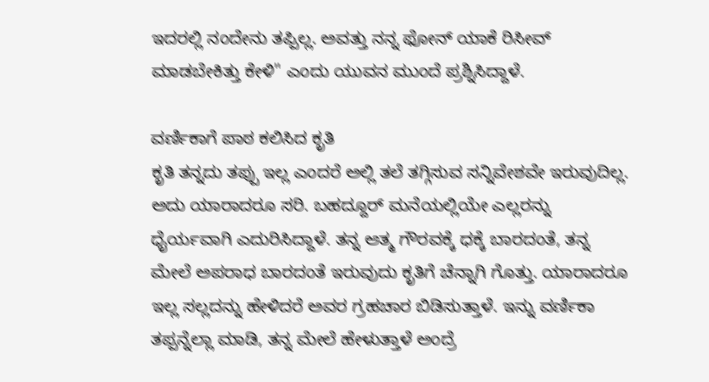ಇದರಲ್ಲಿ ನಂದೇನು ತಪ್ಪಿಲ್ಲ. ಅವತ್ತು ನನ್ನ ಫೋನ್ ಯಾಕೆ ರಿಸೀವ್ ಮಾಡಬೇಕಿತ್ತು ಕೇಳಿ" ಎಂದು ಯುವನ ಮುಂದೆ ಪ್ರಶ್ನಿಸಿದ್ದಾಳೆ.

ವರ್ಣಿಕಾಗೆ ಪಾಠ ಕಲಿಸಿದ ಕೃತಿ
ಕೃತಿ ತನ್ನದು ತಪ್ಪು ಇಲ್ಲ ಎಂದರೆ ಅಲ್ಲಿ ತಲೆ ತಗ್ಗಿಸುವ ಸನ್ನಿವೇಶವೇ ಇರುವುದಿಲ್ಲ. ಅದು ಯಾರಾದರೂ ಸರಿ. ಬಹದ್ದೂರ್ ಮನೆಯಲ್ಲಿಯೇ ಎಲ್ಲರನ್ನು ಧೈರ್ಯವಾಗಿ ಎದುರಿಸಿದ್ದಾಳೆ. ತನ್ನ ಆತ್ಮ ಗೌರವಕ್ಕೆ ಧಕ್ಕೆ ಬಾರದಂತೆ, ತನ್ನ ಮೇಲೆ ಅಪರಾಧ ಬಾರದಂತೆ ಇರುವುದು ಕೃತಿಗೆ ಚೆನ್ನಾಗಿ ಗೊತ್ತು. ಯಾರಾದರೂ ಇಲ್ಲ ಸಲ್ಲದನ್ನು ಹೇಳಿದರೆ ಅವರ ಗ್ರಹಚಾರ ಬಿಡಿಸುತ್ತಾಳೆ. ಇನ್ನು ವರ್ಣಿಕಾ ತಪ್ಪನ್ನೆಲ್ಲಾ ಮಾಡಿ, ತನ್ನ ಮೇಲೆ ಹೇಳುತ್ತಾಳೆ ಅಂದ್ರೆ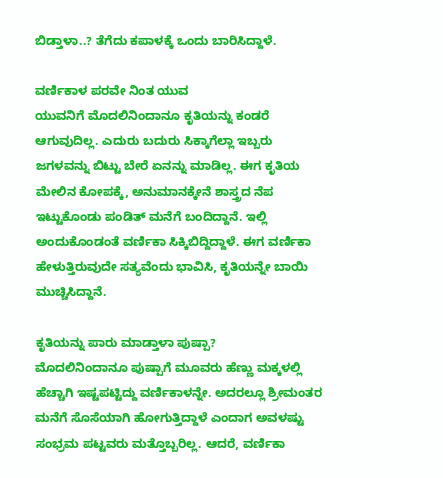ಬಿಡ್ತಾಳಾ..? ತೆಗೆದು ಕಪಾಳಕ್ಕೆ ಒಂದು ಬಾರಿಸಿದ್ದಾಳೆ.

ವರ್ಣಿಕಾಳ ಪರವೇ ನಿಂತ ಯುವ
ಯುವನಿಗೆ ಮೊದಲಿನಿಂದಾನೂ ಕೃತಿಯನ್ನು ಕಂಡರೆ ಆಗುವುದಿಲ್ಲ. ಎದುರು ಬದುರು ಸಿಕ್ಕಾಗೆಲ್ಲಾ ಇಬ್ಬರು ಜಗಳವನ್ನು ಬಿಟ್ಟು ಬೇರೆ ಏನನ್ನು ಮಾಡಿಲ್ಲ. ಈಗ ಕೃತಿಯ ಮೇಲಿನ ಕೋಪಕ್ಕೆ, ಅನುಮಾನಕ್ಕೇನೆ ಶಾಸ್ತ್ರದ ನೆಪ ಇಟ್ಟುಕೊಂಡು ಪಂಡಿತ್ ಮನೆಗೆ ಬಂದಿದ್ದಾನೆ. ಇಲ್ಲಿ ಅಂದುಕೊಂಡಂತೆ ವರ್ಣಿಕಾ ಸಿಕ್ಕಿಬಿದ್ದಿದ್ದಾಳೆ. ಈಗ ವರ್ಣಿಕಾ ಹೇಳುತ್ತಿರುವುದೇ ಸತ್ಯವೆಂದು ಭಾವಿಸಿ, ಕೃತಿಯನ್ನೇ ಬಾಯಿ ಮುಚ್ಚಿಸಿದ್ದಾನೆ.

ಕೃತಿಯನ್ನು ಪಾರು ಮಾಡ್ತಾಳಾ ಪುಷ್ಪಾ?
ಮೊದಲಿನಿಂದಾನೂ ಪುಷ್ಪಾಗೆ ಮೂವರು ಹೆಣ್ಣು ಮಕ್ಕಳಲ್ಲಿ ಹೆಚ್ಚಾಗಿ ಇಷ್ಟಪಟ್ಟಿದ್ದು ವರ್ಣಿಕಾಳನ್ನೇ. ಅದರಲ್ಲೂ ಶ್ರೀಮಂತರ ಮನೆಗೆ ಸೊಸೆಯಾಗಿ ಹೋಗುತ್ತಿದ್ದಾಳೆ ಎಂದಾಗ ಅವಳಷ್ಟು ಸಂಭ್ರಮ ಪಟ್ಟವರು ಮತ್ತೊಬ್ಬರಿಲ್ಲ. ಆದರೆ, ವರ್ಣಿಕಾ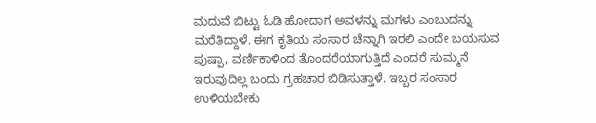ಮದುವೆ ಬಿಟ್ಟು ಓಡಿ ಹೋದಾಗ ಅವಳನ್ನು ಮಗಳು ಎಂಬುದನ್ನು ಮರೆತಿದ್ದಾಳೆ. ಈಗ ಕೃತಿಯ ಸಂಸಾರ ಚೆನ್ನಾಗಿ ಇರಲಿ ಎಂದೇ ಬಯಸುವ ಪುಷ್ಪಾ, ವರ್ಣಿಕಾಳಿಂದ ತೊಂದರೆಯಾಗುತ್ತಿದೆ ಎಂದರೆ ಸುಮ್ಮನೆ ಇರುವುದಿಲ್ಲ ಬಂದು ಗ್ರಹಚಾರ ಬಿಡಿಸುತ್ತಾಳೆ. ಇಬ್ಬರ ಸಂಸಾರ ಉಳಿಯಬೇಕು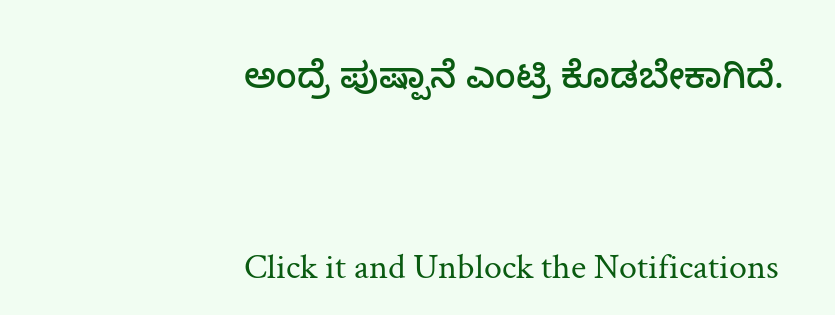ಅಂದ್ರೆ ಪುಷ್ಪಾನೆ ಎಂಟ್ರಿ ಕೊಡಬೇಕಾಗಿದೆ.


Click it and Unblock the Notifications